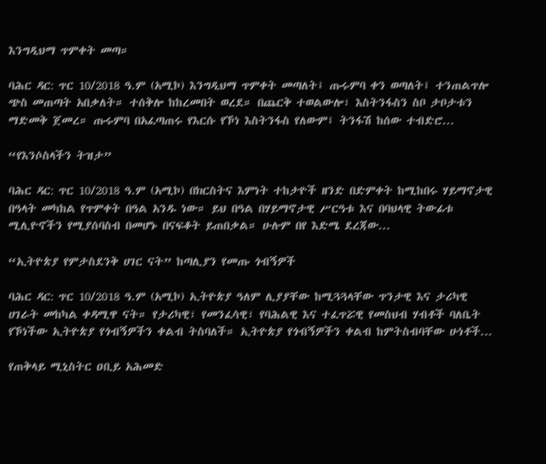እንግዲህማ ጥምቀት መጣ።

ባሕር ዳር: ጥር 10/2018 ዓ.ም (አሚኮ) እንግዲህማ ጥምቀት መጣለት፤ ጡሩምባ ቀን ወጣለት፤ ተንጠልጥሎ ጭስ መጠጣት አበቃለት። ተሰቅሎ ከከረመበት ወረደ። በጨርቅ ተወልውሎ፣ እስትንፋስን ስቦ ታቦታቱን ማድመቅ ጀመረ። ጡሩምባ በአፈጣጠሩ የእርሱ የኾነ እስትንፋስ የለውም፤ ትንፋሽ ከሰው ተብድሮ...

“የእንሶስላችን ትዝታ”

ባሕር ዳር: ጥር 10/2018 ዓ.ም (አሚኮ) በክርስትና እምነት ተከታዮች ዘንድ በድምቀት ከሚከበሩ ሃይማኖታዊ በዓላት መካከል የጥምቀት በዓል አንዱ ነው። ይህ በዓል በሃይማኖታዊ ሥርዓቱ እና በባህላዊ ትውፊቱ ሚሊዮኖችን የሚያሰባስብ በመሆኑ በናፍቆት ይጠበቃል። ሁሉም በየ እድሜ ደረጃው...

“ኢትዮጵያ የምታስደንቅ ሀገር ናት” ከጣሊያን የመጡ ጎብኝዎች

ባሕር ዳር: ጥር 10/2018 ዓ.ም (አሚኮ) ኢትዮጵያ ዓለም ሊያያቸው ከሚጓጓላቸው ጥንታዊ እና ታሪካዊ ሀገራት መከካል ቀዳሚዋ ናት። የታሪካዊ፣ የመንፈሳዊ፣ የባሕልዊ እና ተፈጥሯዊ የመስህብ ሃብቶች ባለቤት የኾነችው ኢትዮጵያ የጎብኝዎችን ቀልብ ትስባለች። ኢትዮጵያ የጎብኝዎችን ቀልብ ከምትስብባቸው ሁነቶች...

የጠቅላይ ሚኒስትር ዐቢይ አሕመድ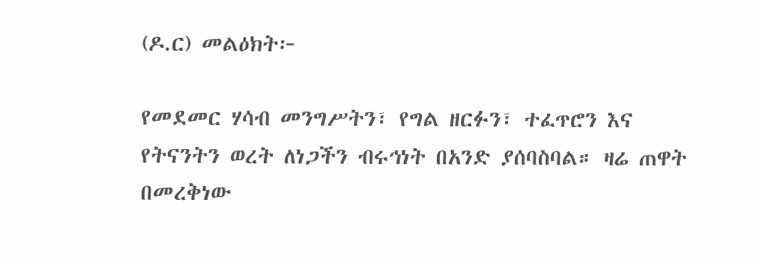(ዶ.ር) መልዕክት፦

የመደመር ሃሳብ መንግሥትን፣ የግል ዘርፉን፣ ተፈጥሮን እና የትናንትን ወረት ለነጋችን ብሩኅነት በአንድ ያሰባስባል። ዛሬ ጠዋት በመረቅነው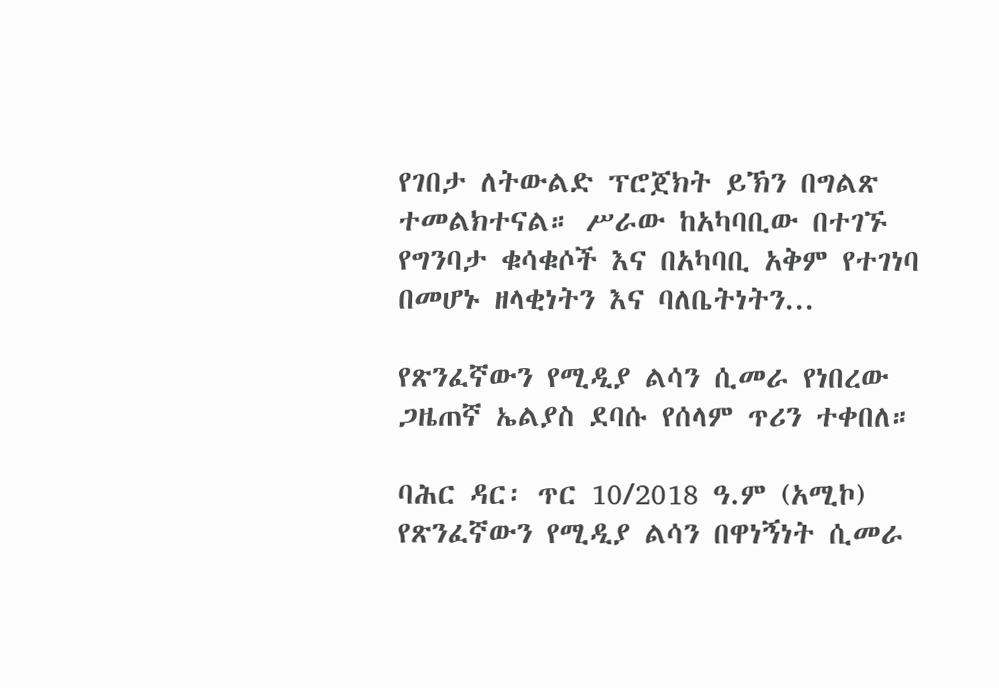የገበታ ለትውልድ ፕሮጀክት ይኽን በግልጽ ተመልክተናል። ሥራው ከአካባቢው በተገኙ የግንባታ ቁሳቁሶች እና በአካባቢ አቅም የተገነባ በመሆኑ ዘላቂነትን እና ባለቤትነትን...

የጽንፈኛውን የሚዲያ ልሳን ሲመራ የነበረው ጋዜጠኛ ኤልያስ ደባሱ የሰላም ጥሪን ተቀበለ።

ባሕር ዳር፡ ጥር 10/2018 ዓ.ም (አሚኮ) የጽንፈኛውን የሚዲያ ልሳን በዋነኝነት ሲመራ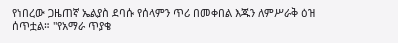የነበረው ጋዜጠኛ ኤልያስ ደባሱ የሰላምን ጥሪ በመቀበል እጁን ለምሥራቅ ዕዝ ሰጥቷል። "የአማራ ጥያቄ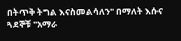በትጥቅ ትግል እናስመልሳለን" በማለት እሱና ጓደኞቹ "አማራ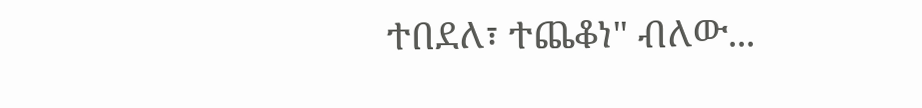ተበደለ፣ ተጨቆነ" ብለው...